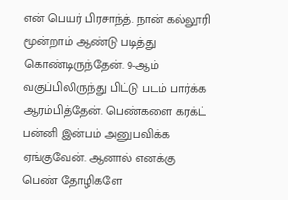என் பெயர் பிரசாந்த். நான் கல்லூரி மூன்றாம் ஆண்டு படித்து கொண்டிருந்தேன். 9-ஆம் வகுப்பிலிருந்து பிட்டு படம் பார்க்க ஆரம்பித்தேன். பெண்களை கரக்ட் பன்னி இன்பம் அனுபவிக்க ஏங்குவேன். ஆனால் எனக்கு பெண் தோழிகளே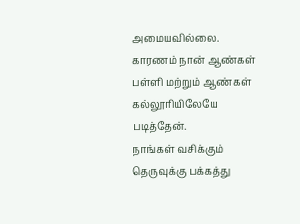அமையவில்லை. காரணம் நான் ஆண்கள் பள்ளி மற்றும் ஆண்கள் கல்லூரியிலேயே படித்தேன்.
நாங்கள் வசிக்கும் தெருவுக்கு பக்கத்து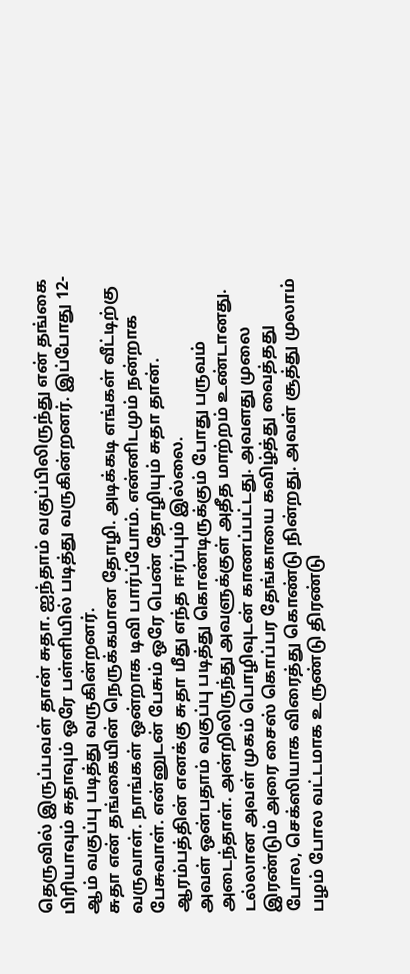தெருவில் இருப்பவள் தான் சுதா. ஐந்தாம் வகுப்பிலிருந்து என் தங்கை பிரியாவும் சுதாவும் ஒரே பள்ளியில் படித்து வருகின்றனர். இப்போது 12-ஆம் வகுப்பு படித்து வருகின்றனர்.
சுதா என் தங்கையின் நெருக்கமான தோழி. அடிக்கடி எங்கள் வீட்டிற்கு வருவாள். நாங்கள் ஒன்றாக டிவி பார்ப்போம். என்னிடமும் நன்றாக பேசுவாள். என்னுடன் பேசும் ஒரே பெண் தோழியும் சுதா தான். ஆரம்பத்தின் எனக்கு சுதா மீது எந்த ஈர்ப்பும் இல்லை.
அவள் ஒன்பதாம் வகுப்பு படித்து கொண்டிருக்கும் போது பருவம் அடைந்தாள். அன்றிலிருந்து அவளுக்குள் அதீத மாற்றம் உண்டானது. டல்லான அவள் முகம் பொழிவுடன் காணப்பட்டது. அவளது முலை இரண்டும் அரை சைஸ் கொப்பர தேங்காயை கவிழ்த்து வைத்தது போல, செக்ஸியாக விரைத்து கொண்டு நின்றது. அவள் சூத்து முலாம் பழம் போல வட்டமாக உருண்டு திரண்டு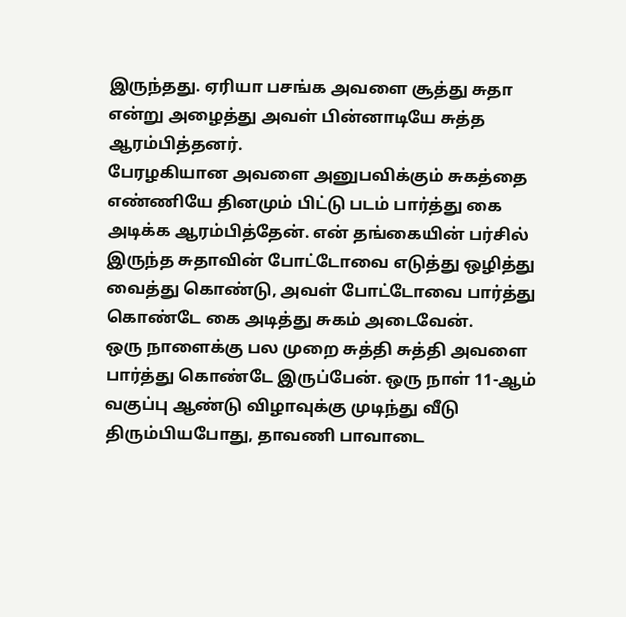இருந்தது. ஏரியா பசங்க அவளை சூத்து சுதா என்று அழைத்து அவள் பின்னாடியே சுத்த ஆரம்பித்தனர்.
பேரழகியான அவளை அனுபவிக்கும் சுகத்தை எண்ணியே தினமும் பிட்டு படம் பார்த்து கை அடிக்க ஆரம்பித்தேன். என் தங்கையின் பர்சில் இருந்த சுதாவின் போட்டோவை எடுத்து ஒழித்து வைத்து கொண்டு, அவள் போட்டோவை பார்த்து கொண்டே கை அடித்து சுகம் அடைவேன்.
ஒரு நாளைக்கு பல முறை சுத்தி சுத்தி அவளை பார்த்து கொண்டே இருப்பேன். ஒரு நாள் 11-ஆம் வகுப்பு ஆண்டு விழாவுக்கு முடிந்து வீடு திரும்பியபோது, தாவணி பாவாடை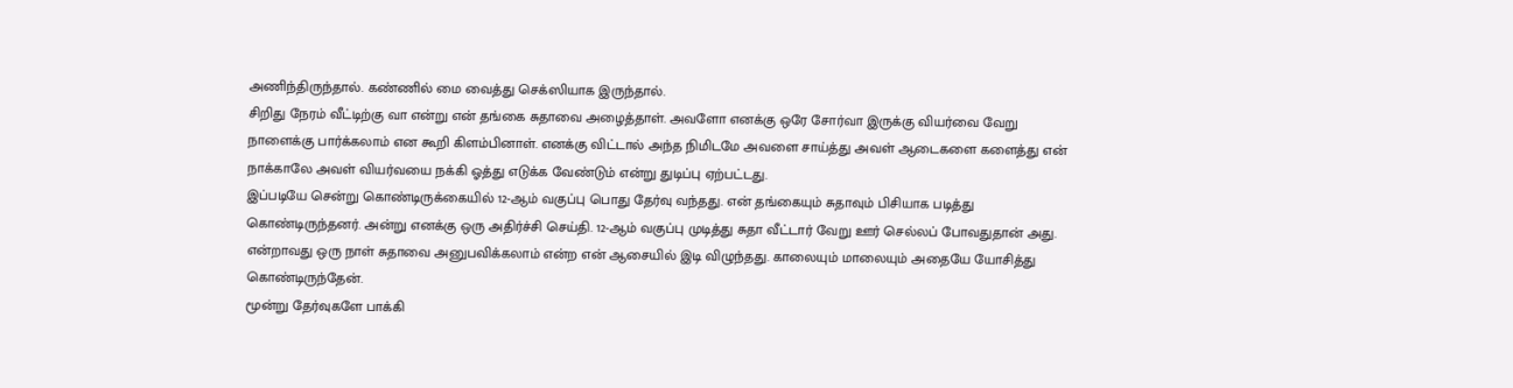அணிந்திருந்தால். கண்ணில் மை வைத்து செக்ஸியாக இருந்தால்.
சிறிது நேரம் வீட்டிற்கு வா என்று என் தங்கை சுதாவை அழைத்தாள். அவளோ எனக்கு ஒரே சோர்வா இருக்கு வியர்வை வேறு நாளைக்கு பார்க்கலாம் என கூறி கிளம்பினாள். எனக்கு விட்டால் அந்த நிமிடமே அவளை சாய்த்து அவள் ஆடைகளை களைத்து என் நாக்காலே அவள் வியர்வயை நக்கி ஓத்து எடுக்க வேண்டும் என்று துடிப்பு ஏற்பட்டது.
இப்படியே சென்று கொண்டிருக்கையில் 12-ஆம் வகுப்பு பொது தேர்வு வந்தது. என் தங்கையும் சுதாவும் பிசியாக படித்து கொண்டிருந்தனர். அன்று எனக்கு ஒரு அதிர்ச்சி செய்தி. 12-ஆம் வகுப்பு முடித்து சுதா வீட்டார் வேறு ஊர் செல்லப் போவதுதான் அது. என்றாவது ஒரு நாள் சுதாவை அனுபவிக்கலாம் என்ற என் ஆசையில் இடி விழுந்தது. காலையும் மாலையும் அதையே யோசித்து கொண்டிருந்தேன்.
மூன்று தேர்வுகளே பாக்கி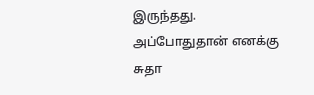இருந்தது. அப்போதுதான் எனக்கு சுதா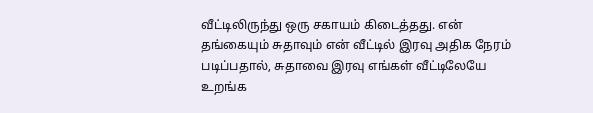வீட்டிலிருந்து ஒரு சகாயம் கிடைத்தது. என் தங்கையும் சுதாவும் என் வீட்டில் இரவு அதிக நேரம் படிப்பதால், சுதாவை இரவு எங்கள் வீட்டிலேயே உறங்க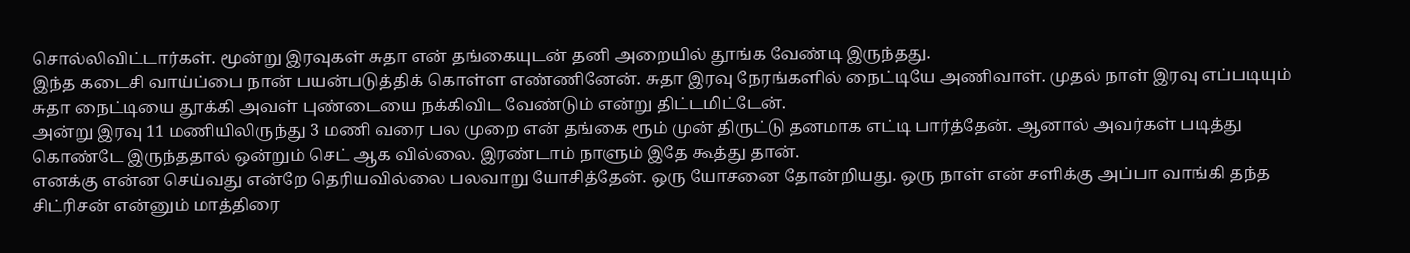சொல்லிவிட்டார்கள். மூன்று இரவுகள் சுதா என் தங்கையுடன் தனி அறையில் தூங்க வேண்டி இருந்தது.
இந்த கடைசி வாய்ப்பை நான் பயன்படுத்திக் கொள்ள எண்ணினேன். சுதா இரவு நேரங்களில் நைட்டியே அணிவாள். முதல் நாள் இரவு எப்படியும் சுதா நைட்டியை தூக்கி அவள் புண்டையை நக்கிவிட வேண்டும் என்று திட்டமிட்டேன்.
அன்று இரவு 11 மணியிலிருந்து 3 மணி வரை பல முறை என் தங்கை ரூம் முன் திருட்டு தனமாக எட்டி பார்த்தேன். ஆனால் அவர்கள் படித்து கொண்டே இருந்ததால் ஒன்றும் செட் ஆக வில்லை. இரண்டாம் நாளும் இதே கூத்து தான்.
எனக்கு என்ன செய்வது என்றே தெரியவில்லை பலவாறு யோசித்தேன். ஒரு யோசனை தோன்றியது. ஒரு நாள் என் சளிக்கு அப்பா வாங்கி தந்த சிட்ரிசன் என்னும் மாத்திரை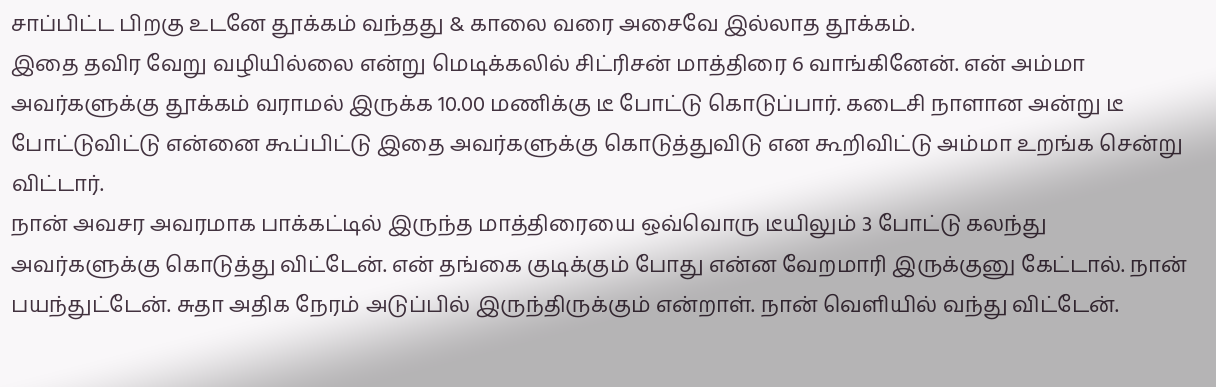சாப்பிட்ட பிறகு உடனே தூக்கம் வந்தது & காலை வரை அசைவே இல்லாத தூக்கம்.
இதை தவிர வேறு வழியில்லை என்று மெடிக்கலில் சிட்ரிசன் மாத்திரை 6 வாங்கினேன். என் அம்மா அவர்களுக்கு தூக்கம் வராமல் இருக்க 10.00 மணிக்கு டீ போட்டு கொடுப்பார். கடைசி நாளான அன்று டீ போட்டுவிட்டு என்னை கூப்பிட்டு இதை அவர்களுக்கு கொடுத்துவிடு என கூறிவிட்டு அம்மா உறங்க சென்று விட்டார்.
நான் அவசர அவரமாக பாக்கட்டில் இருந்த மாத்திரையை ஒவ்வொரு டீயிலும் 3 போட்டு கலந்து அவர்களுக்கு கொடுத்து விட்டேன். என் தங்கை குடிக்கும் போது என்ன வேறமாரி இருக்குனு கேட்டால். நான் பயந்துட்டேன். சுதா அதிக நேரம் அடுப்பில் இருந்திருக்கும் என்றாள். நான் வெளியில் வந்து விட்டேன்.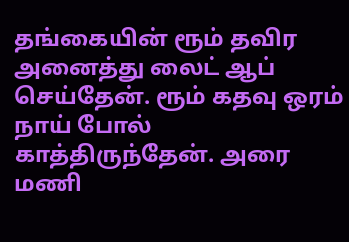தங்கையின் ரூம் தவிர அனைத்து லைட் ஆப் செய்தேன். ரூம் கதவு ஒரம் நாய் போல் காத்திருந்தேன். அரை மணி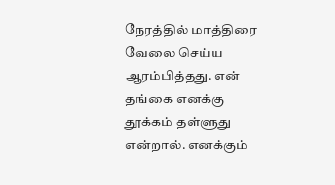நேரத்தில் மாத்திரை வேலை செய்ய ஆரம்பித்தது. என் தங்கை எனக்கு தூக்கம் தள்ளுது என்றால். எனக்கும்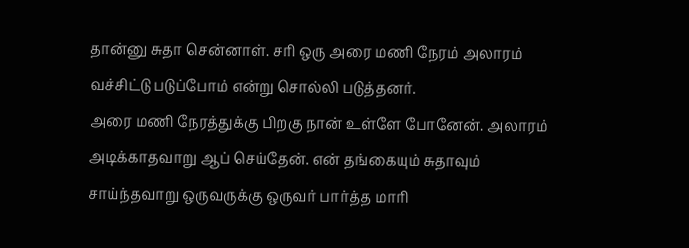தான்னு சுதா சென்னாள். சரி ஒரு அரை மணி நேரம் அலாரம் வச்சிட்டு படுப்போம் என்று சொல்லி படுத்தனர்.
அரை மணி நேரத்துக்கு பிறகு நான் உள்ளே போனேன். அலாரம் அடிக்காதவாறு ஆப் செய்தேன். என் தங்கையும் சுதாவும் சாய்ந்தவாறு ஒருவருக்கு ஒருவர் பார்த்த மாரி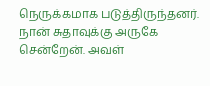நெருக்கமாக படுத்திருந்தனர். நான் சுதாவுக்கு அருகே சென்றேன். அவள்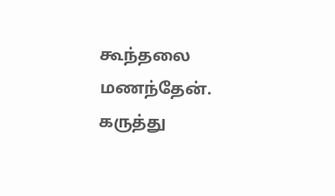கூந்தலை மணந்தேன்.
கருத்து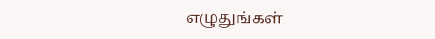எழுதுங்கள்